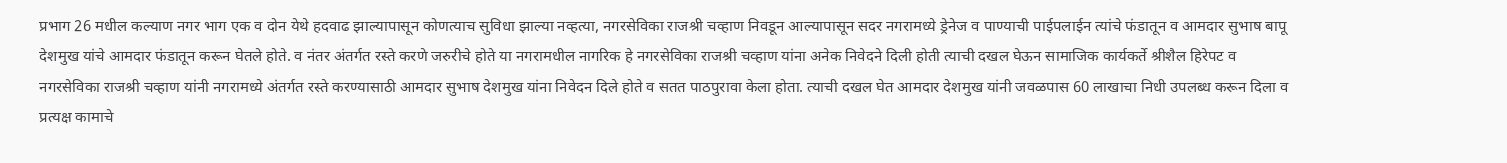प्रभाग 26 मधील कल्याण नगर भाग एक व दोन येथे हदवाढ झाल्यापासून कोणत्याच सुविधा झाल्या नव्हत्या, नगरसेविका राजश्री चव्हाण निवडून आल्यापासून सदर नगरामध्ये ड्रेनेज व पाण्याची पाईपलाईन त्यांचे फंडातून व आमदार सुभाष बापू देशमुख यांचे आमदार फंडातून करून घेतले होते. व नंतर अंतर्गत रस्ते करणे जरुरीचे होते या नगरामधील नागरिक हे नगरसेविका राजश्री चव्हाण यांना अनेक निवेदने दिली होती त्याची दखल घेऊन सामाजिक कार्यकर्ते श्रीशैल हिरेपट व नगरसेविका राजश्री चव्हाण यांनी नगरामध्ये अंतर्गत रस्ते करण्यासाठी आमदार सुभाष देशमुख यांना निवेदन दिले होते व सतत पाठपुरावा केला होता. त्याची दखल घेत आमदार देशमुख यांनी जवळपास 60 लाखाचा निधी उपलब्ध करून दिला व प्रत्यक्ष कामाचे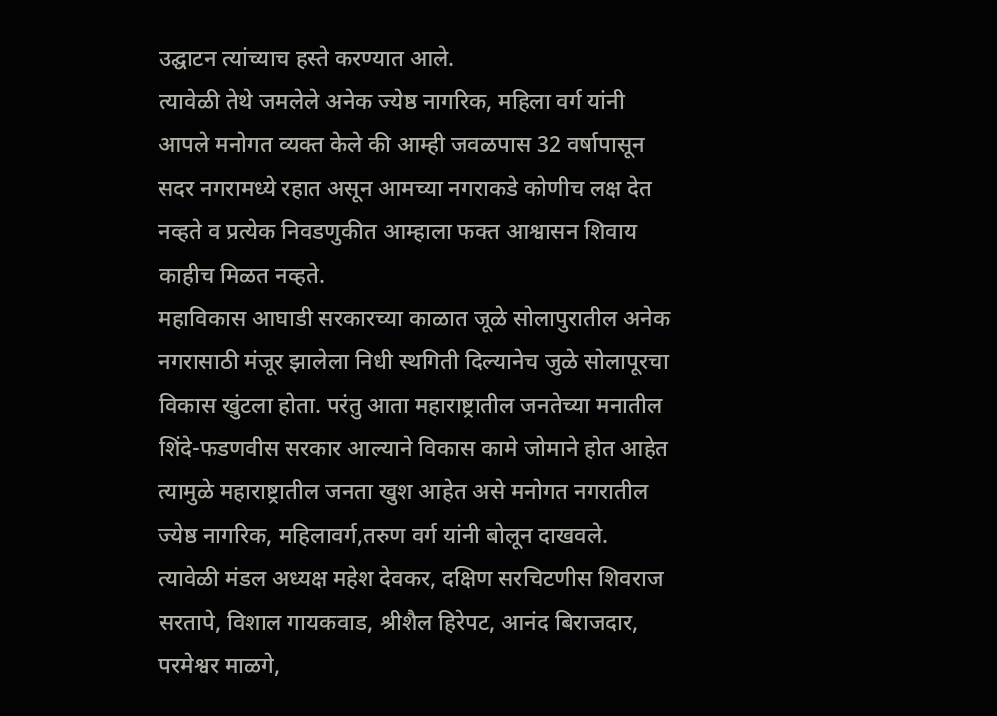उद्घाटन त्यांच्याच हस्ते करण्यात आले.
त्यावेळी तेथे जमलेले अनेक ज्येष्ठ नागरिक, महिला वर्ग यांनी आपले मनोगत व्यक्त केले की आम्ही जवळपास 32 वर्षापासून सदर नगरामध्ये रहात असून आमच्या नगराकडे कोणीच लक्ष देत नव्हते व प्रत्येक निवडणुकीत आम्हाला फक्त आश्वासन शिवाय काहीच मिळत नव्हते.
महाविकास आघाडी सरकारच्या काळात जूळे सोलापुरातील अनेक नगरासाठी मंजूर झालेला निधी स्थगिती दिल्यानेच जुळे सोलापूरचा विकास खुंटला होता. परंतु आता महाराष्ट्रातील जनतेच्या मनातील शिंदे-फडणवीस सरकार आल्याने विकास कामे जोमाने होत आहेत त्यामुळे महाराष्ट्रातील जनता खुश आहेत असे मनोगत नगरातील ज्येष्ठ नागरिक, महिलावर्ग,तरुण वर्ग यांनी बोलून दाखवले.
त्यावेळी मंडल अध्यक्ष महेश देवकर, दक्षिण सरचिटणीस शिवराज सरतापे, विशाल गायकवाड, श्रीशैल हिरेपट, आनंद बिराजदार, परमेश्वर माळगे,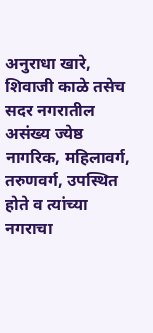अनुराधा खारे, शिवाजी काळे तसेच सदर नगरातील असंख्य ज्येष्ठ नागरिक, महिलावर्ग, तरुणवर्ग, उपस्थित होते व त्यांच्या नगराचा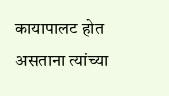कायापालट होत असताना त्यांच्या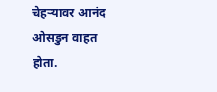चेहऱ्यावर आनंद ओसडुन वाहत होता.